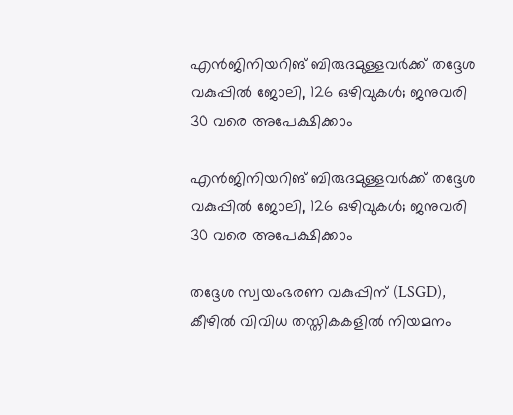എൻജിനിയറിങ് ബിരുദമുള്ളവർക്ക് തദ്ദേശ വകുപ്പിൽ ജോലി, 126 ഒഴിവുകൾ; ജനുവരി 30 വരെ അപേക്ഷിക്കാം

എൻജിനിയറിങ് ബിരുദമുള്ളവർക്ക് തദ്ദേശ വകുപ്പിൽ ജോലി, 126 ഒഴിവുകൾ; ജനുവരി 30 വരെ അപേക്ഷിക്കാം

തദ്ദേശ സ്വയംഭരണ വകുപ്പിന് (LSGD), കീഴിൽ വിവിധ തസ്തികകളിൽ നിയമനം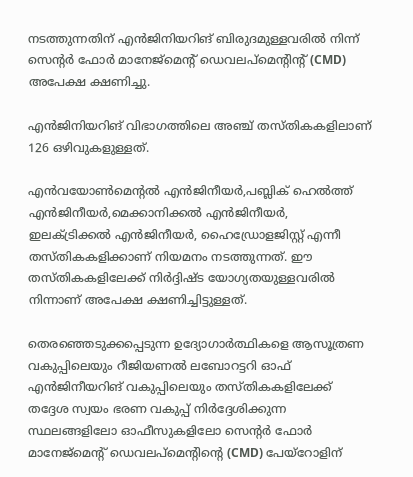നടത്തുന്നതിന് എൻജിനിയറിങ് ബിരുദമുള്ളവരിൽ നിന്ന് സെന്റർ ഫോർ മാനേജ്‌മെന്റ് ഡെവലപ്‌മെന്റിന്റ് (CMD) അപേക്ഷ ക്ഷണിച്ചു.

എൻജിനിയറിങ് വിഭാഗത്തിലെ അഞ്ച് തസ്തികകളിലാണ് 126 ഒഴിവുകളുള്ളത്.

എൻവയോൺമെന്റൽ എൻജിനീയർ,പബ്ലിക് ഹെൽത്ത് എൻജിനീയർ,മെക്കാനിക്കൽ എൻജിനീയർ, ഇലക്ട്രിക്കൽ എൻജിനീയർ, ഹൈഡ്രോളജിസ്റ്റ് എന്നീ തസ്തികകളിക്കാണ് നിയമനം നടത്തുന്നത്. ഈ തസ്തികകളിലേക്ക് നിർദ്ദിഷ്ട യോഗ്യതയുള്ളവരിൽ നിന്നാണ് അപേക്ഷ ക്ഷണിച്ചിട്ടുള്ളത്.

തെരഞ്ഞെടുക്കപ്പെടുന്ന ഉദ്യോഗാർത്ഥികളെ ആസൂത്രണ വകുപ്പിലെയും റീജിയണൽ ലബോറട്ടറി ഓഫ് എൻജിനീയറിങ് വകുപ്പിലെയും തസ്തികകളിലേക്ക് തദ്ദേശ സ്വയം ഭരണ വകുപ്പ് നിർദ്ദേശിക്കുന്ന സ്ഥലങ്ങളിലോ ഓഫീസുകളിലോ സെന്റർ ഫോർ മാനേജ്‌മെന്റ് ഡെവലപ്‌മെന്റിന്റെ (CMD) പേയ്‌റോളിന്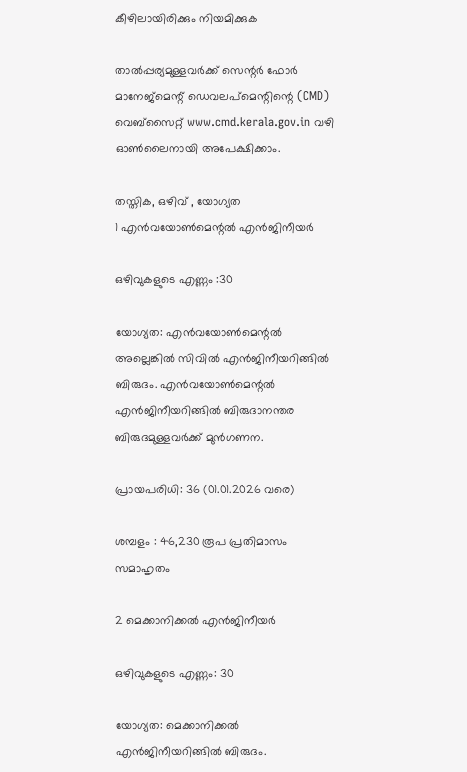കീഴിലായിരിക്കും നിയമിക്കുക

താൽപ്പര്യമുള്ളവർക്ക് സെന്റർ ഫോർ മാനേജ്‌മെന്റ് ഡെവലപ്‌മെന്റിന്റെ (CMD) വെബ്‌സൈറ്റ് www.cmd.kerala.gov.in വഴി ഓൺലൈനായി അപേക്ഷിക്കാം.

തസ്തിക, ഒഴിവ് , യോഗ്യത
1 എൻവയോൺമെന്റൽ എൻജിനീയർ

ഒഴിവുകളുടെ എണ്ണം :30

യോഗ്യത: എൻവയോൺമെന്റൽ അല്ലെങ്കിൽ സിവിൽ എൻജിനീയറിങ്ങിൽ ബിരുദം. എൻവയോൺമെന്റൽ എൻജിനീയറിങ്ങിൽ ബിരുദാനന്തര ബിരുദമുള്ളവർക്ക് മുൻഗണന.

പ്രായപരിധി: 36 (01.01.2026 വരെ)

ശമ്പളം : 46,230 രൂപ പ്രതിമാസം സമാഹൃതം

2 മെക്കാനിക്കൽ എൻജിനീയർ

ഒഴിവുകളുടെ എണ്ണം: 30

യോഗ്യത: മെക്കാനിക്കൽ എൻജിനീയറിങ്ങിൽ ബിരുദം.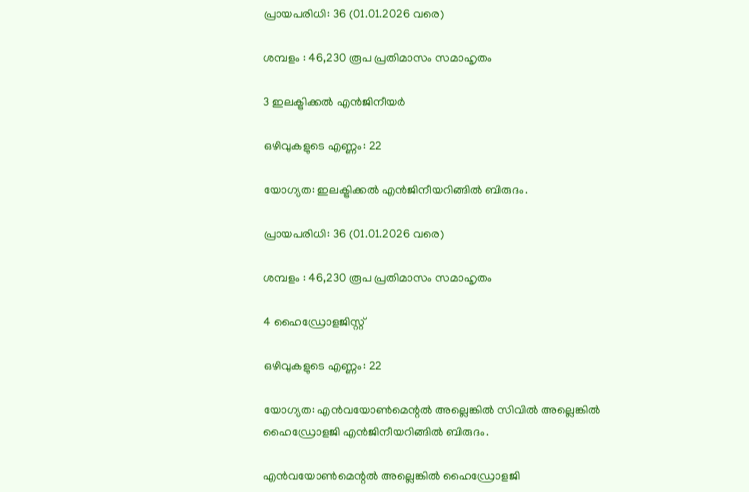പ്രായപരിധി: 36 (01.01.2026 വരെ)

ശമ്പളം : 46,230 രൂപ പ്രതിമാസം സമാഹൃതം

3 ഇലക്ട്രിക്കൽ എൻജിനീയർ

ഒഴിവുകളുടെ എണ്ണം: 22

യോഗ്യത: ഇലക്ട്രിക്കൽ എൻജിനീയറിങ്ങിൽ ബിരുദം.

പ്രായപരിധി: 36 (01.01.2026 വരെ)

ശമ്പളം : 46,230 രൂപ പ്രതിമാസം സമാഹൃതം

4 ഹൈഡ്രോളജിസ്റ്റ്

ഒഴിവുകളുടെ എണ്ണം: 22

യോഗ്യത: എൻവയോൺമെന്റൽ അല്ലെങ്കിൽ സിവിൽ അല്ലെങ്കിൽ ഹൈഡ്രോളജി എൻജിനീയറിങ്ങിൽ ബിരുദം.

എൻവയോൺമെന്റൽ അല്ലെങ്കിൽ ഹൈഡ്രോളജി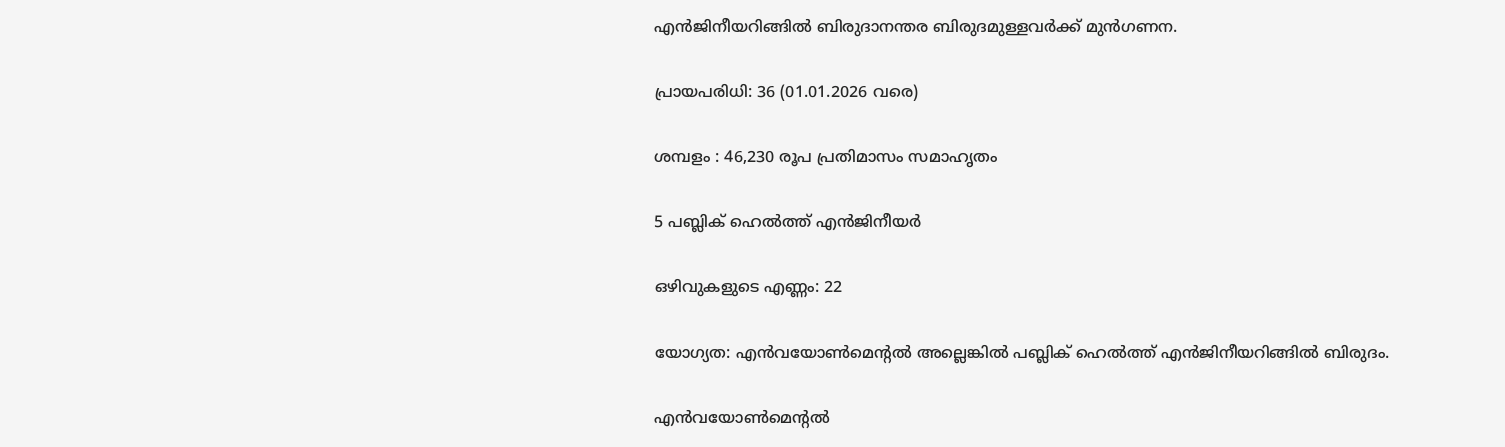എൻജിനീയറിങ്ങിൽ ബിരുദാനന്തര ബിരുദമുള്ളവർക്ക് മുൻഗണന.

പ്രായപരിധി: 36 (01.01.2026 വരെ)

ശമ്പളം : 46,230 രൂപ പ്രതിമാസം സമാഹൃതം

5 പബ്ലിക് ഹെൽത്ത് എൻജിനീയർ

ഒഴിവുകളുടെ എണ്ണം: 22

യോഗ്യത: എൻവയോൺമെന്റൽ അല്ലെങ്കിൽ പബ്ലിക് ഹെൽത്ത് എൻജിനീയറിങ്ങിൽ ബിരുദം.

എൻവയോൺമെന്റൽ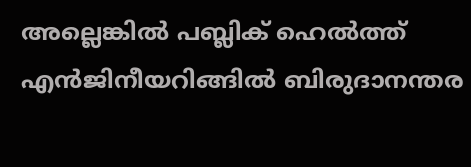അല്ലെങ്കിൽ പബ്ലിക് ഹെൽത്ത് എൻജിനീയറിങ്ങിൽ ബിരുദാനന്തര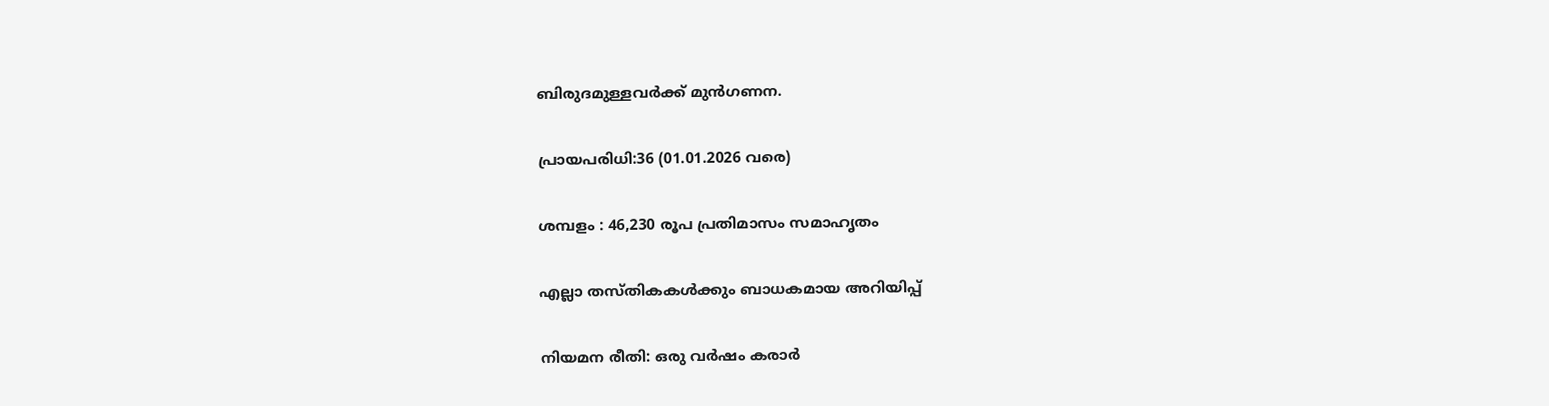ബിരുദമുള്ളവർക്ക് മുൻഗണന.

പ്രായപരിധി:36 (01.01.2026 വരെ)

ശമ്പളം : 46,230 രൂപ പ്രതിമാസം സമാഹൃതം

എല്ലാ തസ്തികകൾക്കും ബാധകമായ അറിയിപ്പ്

നിയമന രീതി: ഒരു വർഷം കരാർ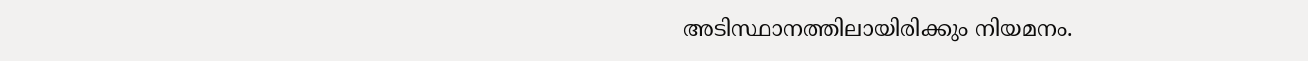അടിസ്ഥാനത്തിലായിരിക്കും നിയമനം.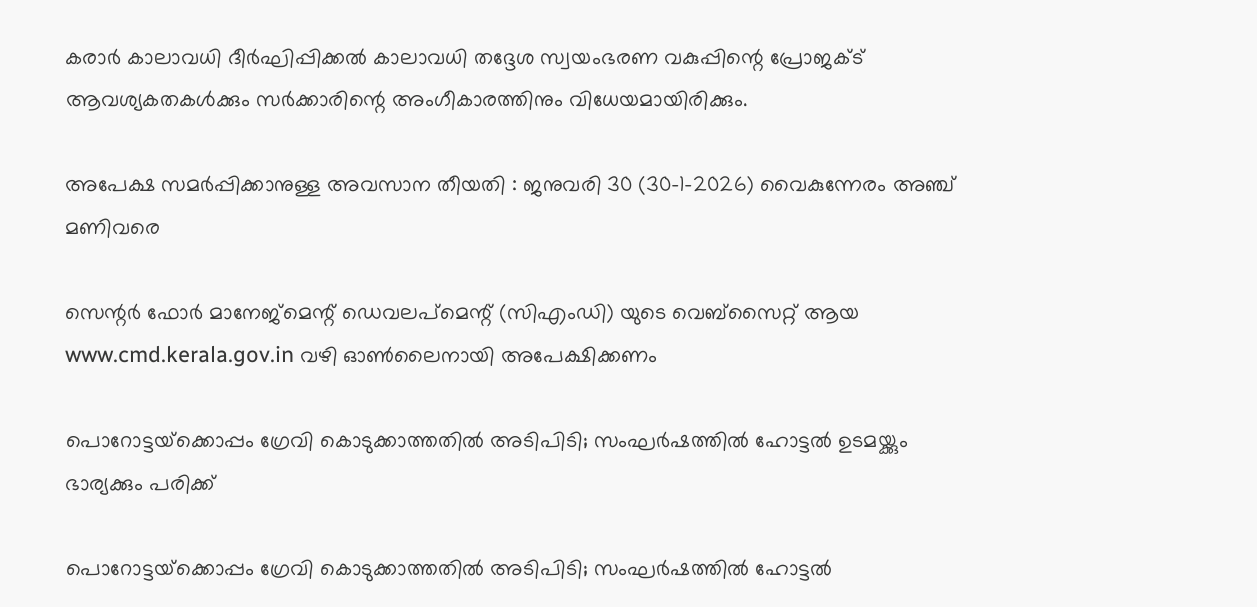കരാർ കാലാവധി ദീർഘിപ്പിക്കൽ കാലാവധി തദ്ദേശ സ്വയംഭരണ വകുപ്പിന്റെ പ്രോജക്ട് ആവശ്യകതകൾക്കും സർക്കാരിന്റെ അംഗീകാരത്തിനും വിധേയമായിരിക്കും.

അപേക്ഷ സമർപ്പിക്കാനുള്ള അവസാന തീയതി : ജനുവരി 30 (30–1-2026) വൈകുന്നേരം അഞ്ച് മണിവരെ

സെന്റർ ഫോർ മാനേജ്‌മെന്റ് ഡെവലപ്‌മെന്റ് (സിഎംഡി) യുടെ വെബ്‌സൈറ്റ് ആയ www.cmd.kerala.gov.in വഴി ഓൺലൈനായി അപേക്ഷിക്കണം

പൊറോട്ടയ്‌ക്കൊപ്പം ഗ്രേവി കൊടുക്കാത്തതില്‍ അടിപിടി; സംഘര്‍ഷത്തില്‍ ഹോട്ടല്‍ ഉടമയ്ക്കും ഭാര്യക്കും പരിക്ക്

പൊറോട്ടയ്‌ക്കൊപ്പം ഗ്രേവി കൊടുക്കാത്തതില്‍ അടിപിടി; സംഘര്‍ഷത്തില്‍ ഹോട്ടല്‍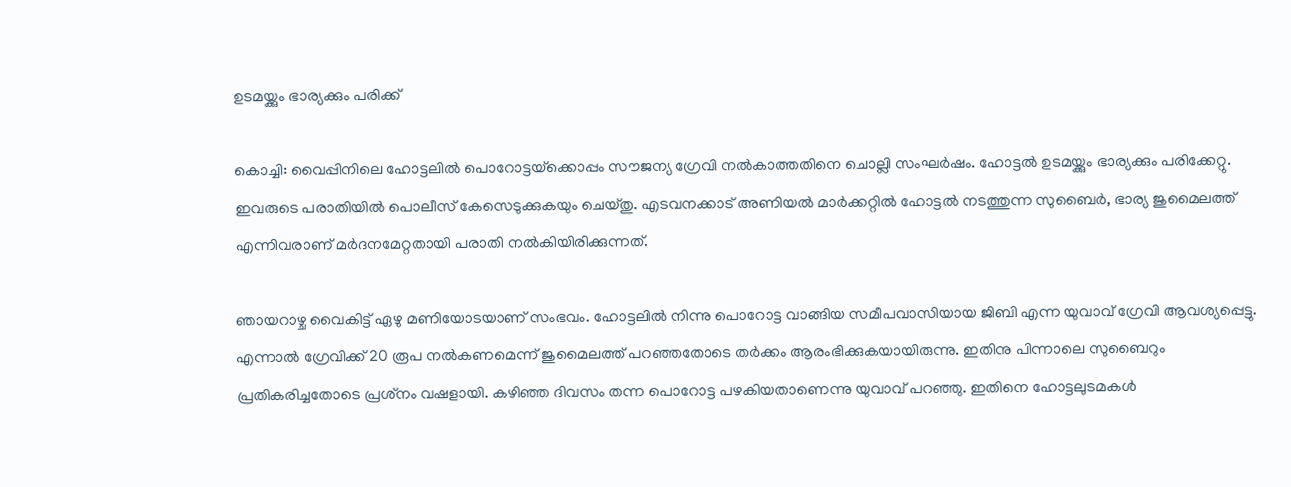ഉടമയ്ക്കും ഭാര്യക്കും പരിക്ക്

കൊച്ചി: വൈപ്പിനിലെ ഹോട്ടലില്‍ പൊറോട്ടയ്‌ക്കൊപ്പം സൗജന്യ ഗ്രേവി നല്‍കാത്തതിനെ ചൊല്ലി സംഘര്‍ഷം. ഹോട്ടല്‍ ഉടമയ്ക്കും ഭാര്യക്കും പരിക്കേറ്റു. ഇവരുടെ പരാതിയില്‍ പൊലീസ് കേസെടുക്കുകയും ചെയ്തു. എടവനക്കാട് അണിയല്‍ മാര്‍ക്കറ്റില്‍ ഹോട്ടല്‍ നടത്തുന്ന സുബൈര്‍, ഭാര്യ ജുമൈലത്ത് എന്നിവരാണ് മര്‍ദനമേറ്റതായി പരാതി നല്‍കിയിരിക്കുന്നത്.

ഞായറാഴ്ച വൈകിട്ട് ഏഴു മണിയോടയാണ് സംഭവം. ഹോട്ടലില്‍ നിന്നു പൊറോട്ട വാങ്ങിയ സമീപവാസിയായ ജിബി എന്ന യുവാവ് ഗ്രേവി ആവശ്യപ്പെട്ടു. എന്നാല്‍ ഗ്രേവിക്ക് 20 രൂപ നല്‍കണമെന്ന് ജുമൈലത്ത് പറഞ്ഞതോടെ തര്‍ക്കം ആരംഭിക്കുകയായിരുന്നു. ഇതിനു പിന്നാലെ സുബൈറും പ്രതികരിച്ചതോടെ പ്രശ്‌നം വഷളായി. കഴിഞ്ഞ ദിവസം തന്ന പൊറോട്ട പഴകിയതാണെന്നു യുവാവ് പറഞ്ഞു. ഇതിനെ ഹോട്ടലുടമകള്‍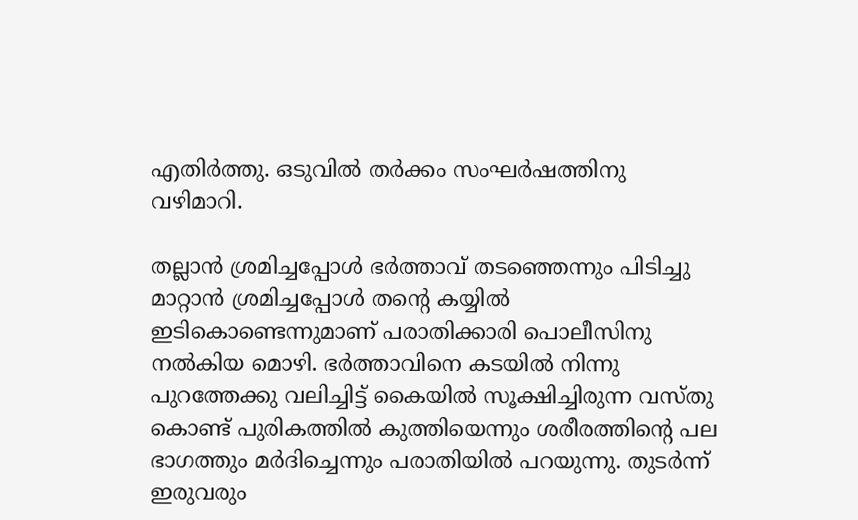എതിര്‍ത്തു. ഒടുവില്‍ തര്‍ക്കം സംഘര്‍ഷത്തിനു വഴിമാറി.

തല്ലാന്‍ ശ്രമിച്ചപ്പോള്‍ ഭര്‍ത്താവ് തടഞ്ഞെന്നും പിടിച്ചു മാറ്റാന്‍ ശ്രമിച്ചപ്പോള്‍ തന്റെ കയ്യില്‍ ഇടികൊണ്ടെന്നുമാണ് പരാതിക്കാരി പൊലീസിനു നല്‍കിയ മൊഴി. ഭര്‍ത്താവിനെ കടയില്‍ നിന്നു പുറത്തേക്കു വലിച്ചിട്ട് കൈയില്‍ സൂക്ഷിച്ചിരുന്ന വസ്തു കൊണ്ട് പുരികത്തില്‍ കുത്തിയെന്നും ശരീരത്തിന്റെ പല ഭാഗത്തും മര്‍ദിച്ചെന്നും പരാതിയില്‍ പറയുന്നു. തുടര്‍ന്ന് ഇരുവരും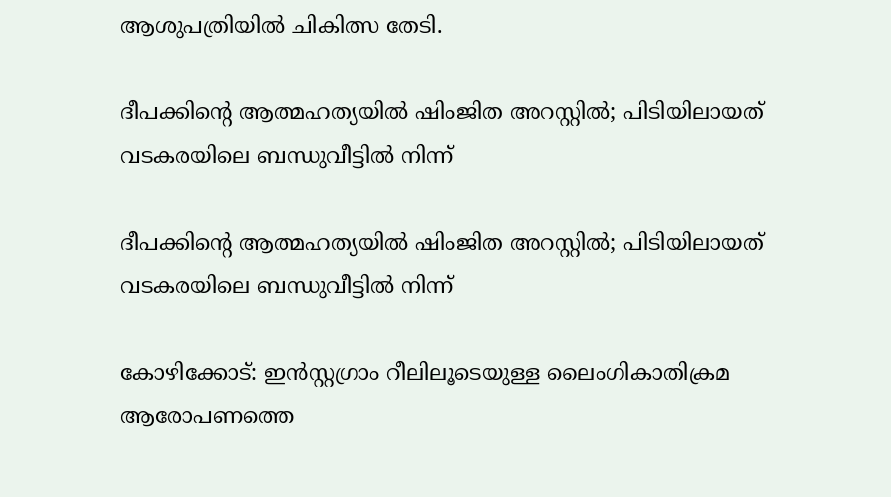ആശുപത്രിയില്‍ ചികിത്സ തേടി.

ദീപക്കിന്റെ ആത്മഹത്യയില്‍ ഷിംജിത അറസ്റ്റില്‍; പിടിയിലായത് വടകരയിലെ ബന്ധുവീട്ടില്‍ നിന്ന്

ദീപക്കിന്റെ ആത്മഹത്യയില്‍ ഷിംജിത അറസ്റ്റില്‍; പിടിയിലായത് വടകരയിലെ ബന്ധുവീട്ടില്‍ നിന്ന്

കോഴിക്കോട്: ഇന്‍സ്റ്റഗ്രാം റീലിലൂടെയുള്ള ലൈംഗികാതിക്രമ ആരോപണത്തെ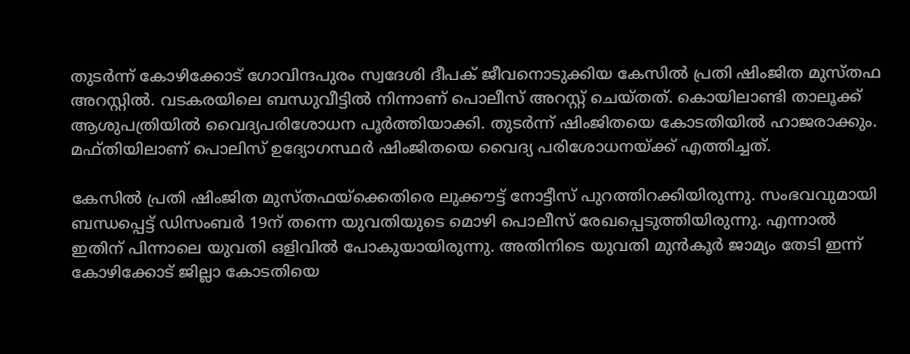തുടര്‍ന്ന് കോഴിക്കോട് ഗോവിന്ദപുരം സ്വദേശി ദീപക് ജീവനൊടുക്കിയ കേസില്‍ പ്രതി ഷിംജിത മുസ്തഫ അറസ്റ്റില്‍. വടകരയിലെ ബന്ധുവീട്ടില്‍ നിന്നാണ് പൊലീസ് അറസ്റ്റ് ചെയ്തത്. കൊയിലാണ്ടി താലൂക്ക് ആശുപത്രിയില്‍ വൈദ്യപരിശോധന പൂര്‍ത്തിയാക്കി. തുടര്‍ന്ന് ഷിംജിതയെ കോടതിയില്‍ ഹാജരാക്കും. മഫ്തിയിലാണ് പൊലിസ് ഉദ്യോഗസ്ഥര്‍ ഷിംജിതയെ വൈദ്യ പരിശോധനയ്ക്ക് എത്തിച്ചത്.

കേസില്‍ പ്രതി ഷിംജിത മുസ്തഫയ്ക്കെതിരെ ലുക്കൗട്ട് നോട്ടീസ് പുറത്തിറക്കിയിരുന്നു. സംഭവവുമായി ബന്ധപ്പെട്ട് ഡിസംബര്‍ 19ന് തന്നെ യുവതിയുടെ മൊഴി പൊലീസ് രേഖപ്പെടുത്തിയിരുന്നു. എന്നാല്‍ ഇതിന് പിന്നാലെ യുവതി ഒളിവില്‍ പോകുയായിരുന്നു. അതിനിടെ യുവതി മുന്‍കൂര്‍ ജാമ്യം തേടി ഇന്ന് കോഴിക്കോട് ജില്ലാ കോടതിയെ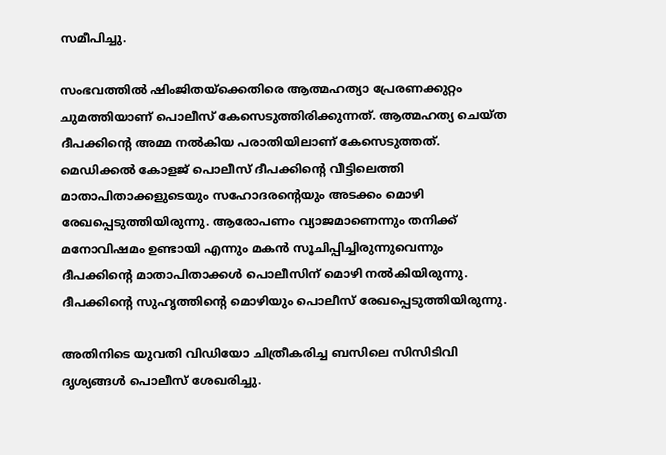സമീപിച്ചു.

സംഭവത്തില്‍ ഷിംജിതയ്‌ക്കെതിരെ ആത്മഹത്യാ പ്രേരണക്കുറ്റം ചുമത്തിയാണ് പൊലീസ് കേസെടുത്തിരിക്കുന്നത്. ആത്മഹത്യ ചെയ്ത ദീപക്കിന്റെ അമ്മ നല്‍കിയ പരാതിയിലാണ് കേസെടുത്തത്. മെഡിക്കല്‍ കോളജ് പൊലീസ് ദീപക്കിന്റെ വീട്ടിലെത്തി മാതാപിതാക്കളുടെയും സഹോദരന്റെയും അടക്കം മൊഴി രേഖപ്പെടുത്തിയിരുന്നു. ആരോപണം വ്യാജമാണെന്നും തനിക്ക് മനോവിഷമം ഉണ്ടായി എന്നും മകന്‍ സൂചിപ്പിച്ചിരുന്നുവെന്നും ദീപക്കിന്റെ മാതാപിതാക്കള്‍ പൊലീസിന് മൊഴി നല്‍കിയിരുന്നു. ദീപക്കിന്റെ സുഹൃത്തിന്റെ മൊഴിയും പൊലീസ് രേഖപ്പെടുത്തിയിരുന്നു.

അതിനിടെ യുവതി വിഡിയോ ചിത്രീകരിച്ച ബസിലെ സിസിടിവി ദൃശ്യങ്ങള്‍ പൊലീസ് ശേഖരിച്ചു.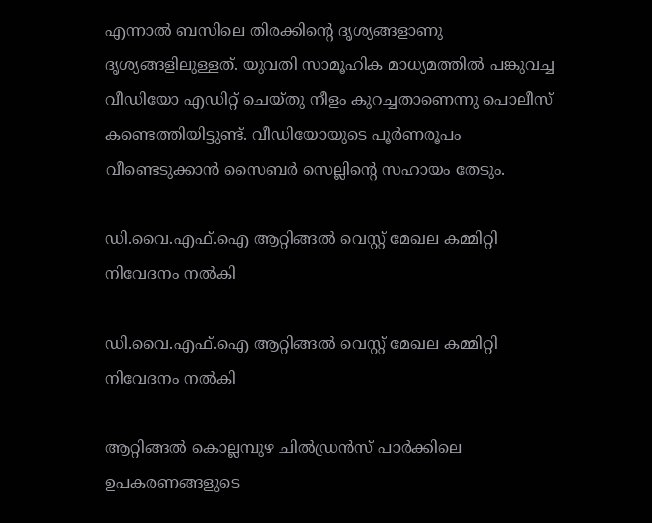എന്നാല്‍ ബസിലെ തിരക്കിന്റെ ദൃശ്യങ്ങളാണു ദൃശ്യങ്ങളിലുള്ളത്. യുവതി സാമൂഹിക മാധ്യമത്തില്‍ പങ്കുവച്ച വീഡിയോ എഡിറ്റ് ചെയ്തു നീളം കുറച്ചതാണെന്നു പൊലീസ് കണ്ടെത്തിയിട്ടുണ്ട്. വീഡിയോയുടെ പൂര്‍ണരൂപം വീണ്ടെടുക്കാന്‍ സൈബര്‍ സെല്ലിന്റെ സഹായം തേടും.

ഡി.വൈ.എഫ്.ഐ ആറ്റിങ്ങൽ വെസ്റ്റ് മേഖല കമ്മിറ്റി നിവേദനം നൽകി

ഡി.വൈ.എഫ്.ഐ ആറ്റിങ്ങൽ വെസ്റ്റ് മേഖല കമ്മിറ്റി നിവേദനം നൽകി

ആറ്റിങ്ങൽ കൊല്ലമ്പുഴ ചിൽഡ്രൻസ് പാർക്കിലെ ഉപകരണങ്ങളുടെ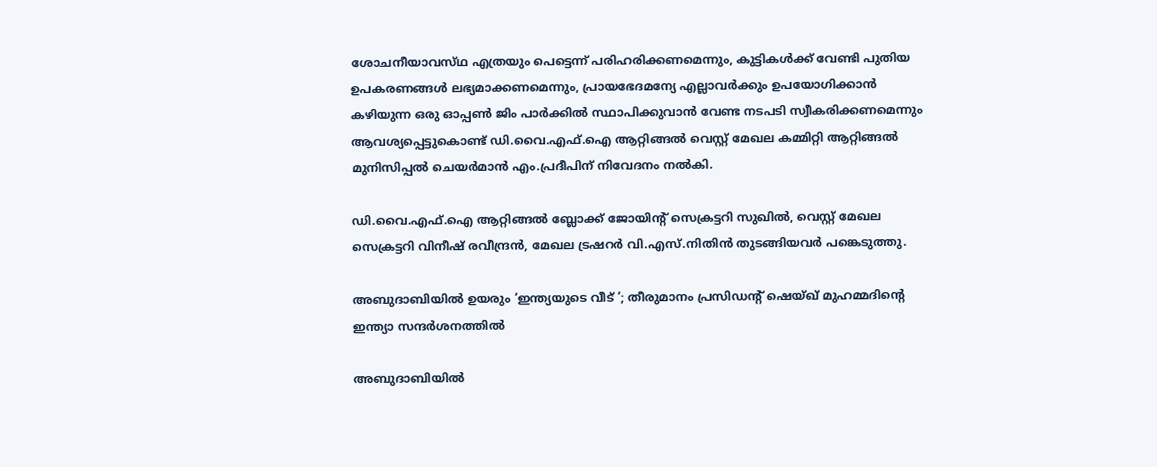ശോചനീയാവസ്‌ഥ എത്രയും പെട്ടെന്ന് പരിഹരിക്കണമെന്നും, കുട്ടികൾക്ക് വേണ്ടി പുതിയ ഉപകരണങ്ങൾ ലഭ്യമാക്കണമെന്നും, പ്രായഭേദമന്യേ എല്ലാവർക്കും ഉപയോഗിക്കാൻ കഴിയുന്ന ഒരു ഓപ്പൺ ജിം പാർക്കിൽ സ്ഥാപിക്കുവാൻ വേണ്ട നടപടി സ്വീകരിക്കണമെന്നും ആവശ്യപ്പെട്ടുകൊണ്ട് ഡി.വൈ.എഫ്.ഐ ആറ്റിങ്ങൽ വെസ്റ്റ് മേഖല കമ്മിറ്റി ആറ്റിങ്ങൽ മുനിസിപ്പൽ ചെയർമാൻ എം.പ്രദീപിന് നിവേദനം നൽകി.

ഡി.വൈ.എഫ്.ഐ ആറ്റിങ്ങൽ ബ്ലോക്ക്‌ ജോയിന്റ് സെക്രട്ടറി സുഖിൽ, വെസ്റ്റ് മേഖല സെക്രട്ടറി വിനീഷ് രവീന്ദ്രൻ, മേഖല ട്രഷറർ വി.എസ്.നിതിൻ തുടങ്ങിയവർ പങ്കെടുത്തു.

അബുദാബിയിൽ ഉയരും ‘ഇന്ത്യയുടെ വീട് ’; തീരുമാനം പ്രസിഡന്റ് ഷെയ്ഖ് മുഹമ്മദിന്റെ ഇന്ത്യാ സന്ദർശനത്തിൽ

അബുദാബിയിൽ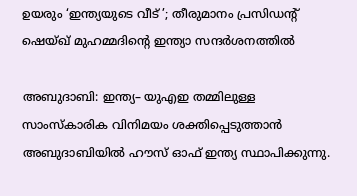ഉയരും ‘ഇന്ത്യയുടെ വീട് ’; തീരുമാനം പ്രസിഡന്റ് ഷെയ്ഖ് മുഹമ്മദിന്റെ ഇന്ത്യാ സന്ദർശനത്തിൽ

അബുദാബി: ഇന്ത്യ– യുഎഇ തമ്മിലുള്ള സാംസ്കാരിക വിനിമയം ശക്തിപ്പെടുത്താൻ അബുദാബിയിൽ ഹൗസ് ഓഫ് ഇന്ത്യ സ്ഥാപിക്കുന്നു.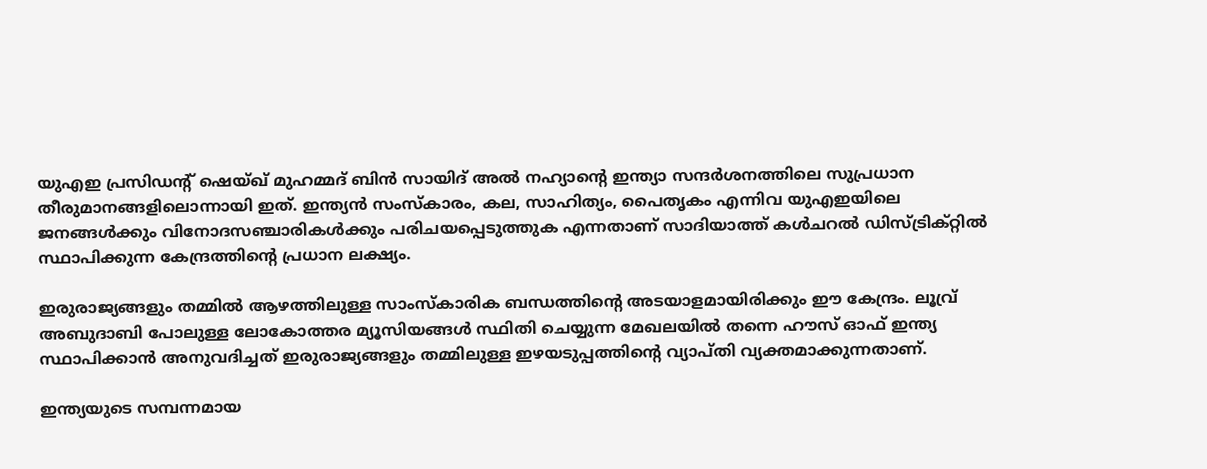യുഎഇ പ്രസിഡന്റ് ഷെയ്ഖ് മുഹമ്മദ് ബിൻ സായിദ് അൽ നഹ്യാന്റെ ഇന്ത്യാ സന്ദർശനത്തിലെ സുപ്രധാന തീരുമാനങ്ങളിലൊന്നായി ഇത്. ഇന്ത്യൻ സംസ്കാരം, കല, സാഹിത്യം, പൈതൃകം എന്നിവ യുഎഇയിലെ ജനങ്ങൾക്കും വിനോദസഞ്ചാരികൾക്കും പരിചയപ്പെടുത്തുക എന്നതാണ് സാദിയാത്ത് കൾചറൽ ഡിസ്ട്രിക്റ്റിൽ സ്ഥാപിക്കുന്ന കേന്ദ്രത്തിന്റെ പ്രധാന ലക്ഷ്യം.

ഇരുരാജ്യങ്ങളും തമ്മിൽ ആഴത്തിലുള്ള സാംസ്കാരിക ബന്ധത്തിന്റെ അടയാളമായിരിക്കും ഈ കേന്ദ്രം. ലൂവ്ര് അബുദാബി പോലുള്ള ലോകോത്തര മ്യൂസിയങ്ങൾ സ്ഥിതി ചെയ്യുന്ന മേഖലയിൽ തന്നെ ഹൗസ് ഓഫ് ഇന്ത്യ സ്ഥാപിക്കാൻ അനുവദിച്ചത് ഇരുരാജ്യങ്ങളും തമ്മിലുള്ള ഇഴയടുപ്പത്തിന്റെ വ്യാപ്തി വ്യക്തമാക്കുന്നതാണ്.

ഇന്ത്യയുടെ സമ്പന്നമായ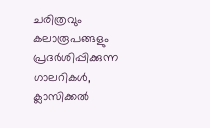ചരിത്രവും കലാരൂപങ്ങളും പ്രദർശിപ്പിക്കുന്ന ഗാലറികൾ, ക്ലാസിക്കൽ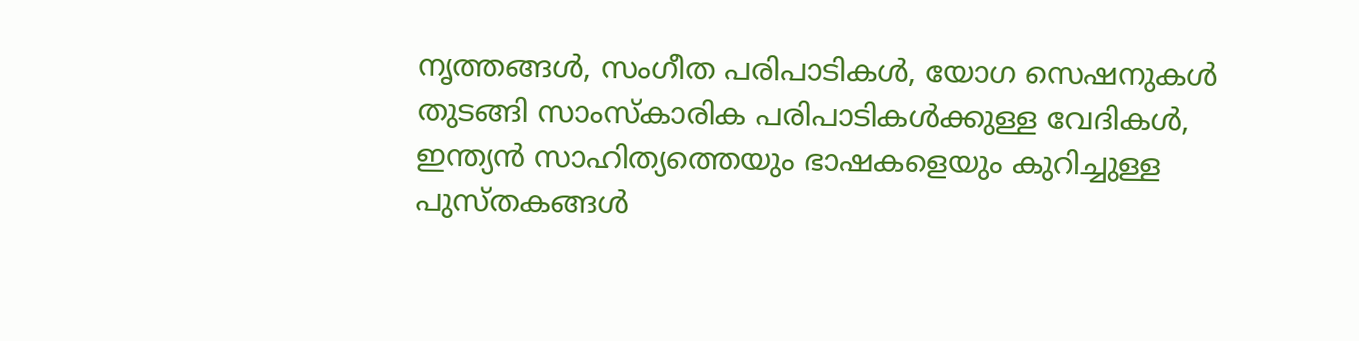നൃത്തങ്ങൾ, സംഗീത പരിപാടികൾ, യോഗ സെഷനുകൾ തുടങ്ങി സാംസ്കാരിക പരിപാടികൾക്കുള്ള വേദികൾ, ഇന്ത്യൻ സാഹിത്യത്തെയും ഭാഷകളെയും കുറിച്ചുള്ള പുസ്തകങ്ങൾ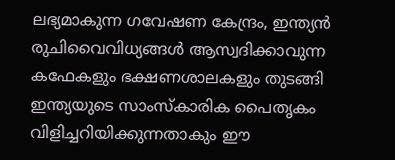ലഭ്യമാകുന്ന ഗവേഷണ കേന്ദ്രം, ഇന്ത്യൻ രുചിവൈവിധ്യങ്ങൾ ആസ്വദിക്കാവുന്ന കഫേകളും ഭക്ഷണശാലകളും തുടങ്ങി ഇന്ത്യയുടെ സാംസ്കാരിക പൈതൃകം വിളിച്ചറിയിക്കുന്നതാകും ഈ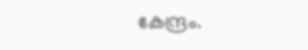കേന്ദ്രം.